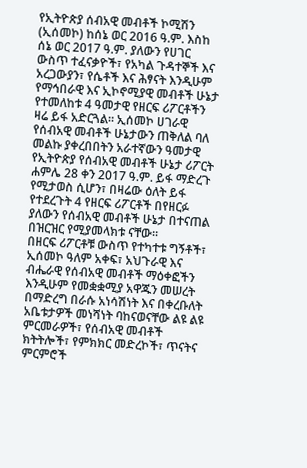የኢትዮጵያ ሰብአዊ መብቶች ኮሚሽን (ኢሰመኮ) ከሰኔ ወር 2016 ዓ.ም. እስከ ሰኔ ወር 2017 ዓ.ም. ያለውን የሀገር ውስጥ ተፈናቃዮች፣ የአካል ጉዳተኞች እና አረጋውያን፣ የሴቶች እና ሕፃናት እንዲሁም የማኅበራዊ እና ኢኮኖሚያዊ መብቶች ሁኔታ የተመለከቱ 4 ዓመታዊ የዘርፍ ሪፖርቶችን ዛሬ ይፋ አድርጓል። ኢሰመኮ ሀገራዊ የሰብአዊ መብቶች ሁኔታውን ጠቅለል ባለ መልኩ ያቀረበበትን አራተኛውን ዓመታዊ የኢትዮጵያ የሰብአዊ መብቶች ሁኔታ ሪፖርት ሐምሌ 28 ቀን 2017 ዓ.ም. ይፋ ማድረጉ የሚታወስ ሲሆን፣ በዛሬው ዕለት ይፋ የተደረጉት 4 የዘርፍ ሪፖርቶች በየዘርፉ ያለውን የሰብአዊ መብቶች ሁኔታ በተናጠል በዝርዝር የሚያመላክቱ ናቸው።
በዘርፍ ሪፖርቶቹ ውስጥ የተካተቱ ግኝቶች፣ ኢሰመኮ ዓለም አቀፍ፣ አህጉራዊ እና ብሔራዊ የሰብአዊ መብቶች ማዕቀፎችን እንዲሁም የመቋቋሚያ አዋጁን መሠረት በማድረግ በራሱ አነሳሽነት እና በቀረቡለት አቤቱታዎች መነሻነት ባከናወናቸው ልዩ ልዩ ምርመራዎች፣ የሰብአዊ መብቶች ክትትሎች፣ የምክክር መድረኮች፣ ጥናትና ምርምሮች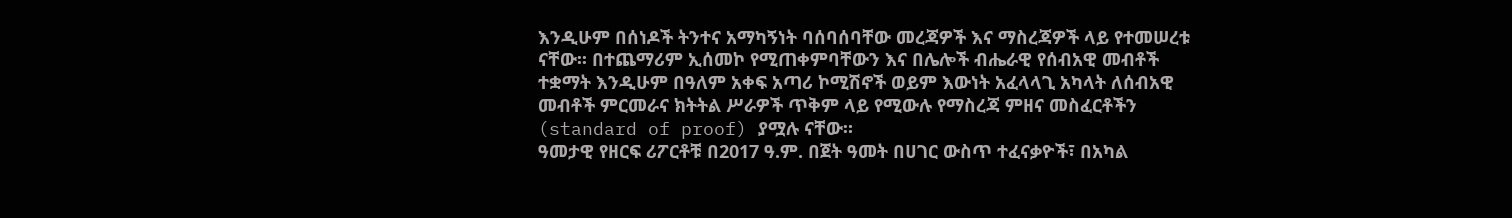እንዲሁም በሰነዶች ትንተና አማካኝነት ባሰባሰባቸው መረጃዎች እና ማስረጃዎች ላይ የተመሠረቱ ናቸው፡፡ በተጨማሪም ኢሰመኮ የሚጠቀምባቸውን እና በሌሎች ብሔራዊ የሰብአዊ መብቶች ተቋማት እንዲሁም በዓለም አቀፍ አጣሪ ኮሚሽኖች ወይም እውነት አፈላላጊ አካላት ለሰብአዊ መብቶች ምርመራና ክትትል ሥራዎች ጥቅም ላይ የሚውሉ የማስረጃ ምዘና መስፈርቶችን (standard of proof) ያሟሉ ናቸው።
ዓመታዊ የዘርፍ ሪፖርቶቹ በ2017 ዓ.ም. በጀት ዓመት በሀገር ውስጥ ተፈናቃዮች፣ በአካል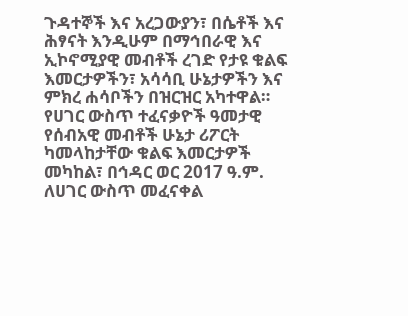ጉዳተኞች እና አረጋውያን፣ በሴቶች እና ሕፃናት እንዲሁም በማኅበራዊ እና ኢኮኖሚያዊ መብቶች ረገድ የታዩ ቁልፍ እመርታዎችን፣ አሳሳቢ ሁኔታዎችን እና ምክረ ሐሳቦችን በዝርዝር አካተዋል።
የሀገር ውስጥ ተፈናቃዮች ዓመታዊ የሰብአዊ መብቶች ሁኔታ ሪፖርት ካመላከታቸው ቁልፍ እመርታዎች መካከል፣ በኅዳር ወር 2017 ዓ.ም. ለሀገር ውስጥ መፈናቀል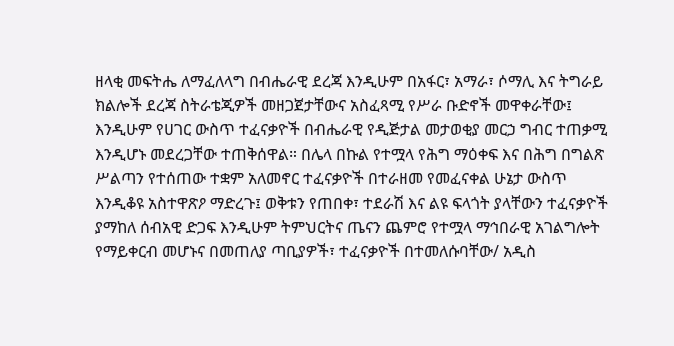ዘላቂ መፍትሔ ለማፈለላግ በብሔራዊ ደረጃ እንዲሁም በአፋር፣ አማራ፣ ሶማሊ እና ትግራይ ክልሎች ደረጃ ስትራቴጂዎች መዘጋጀታቸውና አስፈጻሚ የሥራ ቡድኖች መዋቀራቸው፤ እንዲሁም የሀገር ውስጥ ተፈናቃዮች በብሔራዊ የዲጅታል መታወቂያ መርኃ ግብር ተጠቃሚ እንዲሆኑ መደረጋቸው ተጠቅሰዋል። በሌላ በኩል የተሟላ የሕግ ማዕቀፍ እና በሕግ በግልጽ ሥልጣን የተሰጠው ተቋም አለመኖር ተፈናቃዮች በተራዘመ የመፈናቀል ሁኔታ ውስጥ እንዲቆዩ አስተዋጽዖ ማድረጉ፤ ወቅቱን የጠበቀ፣ ተደራሽ እና ልዩ ፍላጎት ያላቸውን ተፈናቃዮች ያማከለ ሰብአዊ ድጋፍ እንዲሁም ትምህርትና ጤናን ጨምሮ የተሟላ ማኅበራዊ አገልግሎት የማይቀርብ መሆኑና በመጠለያ ጣቢያዎች፣ ተፈናቃዮች በተመለሱባቸው/ አዲስ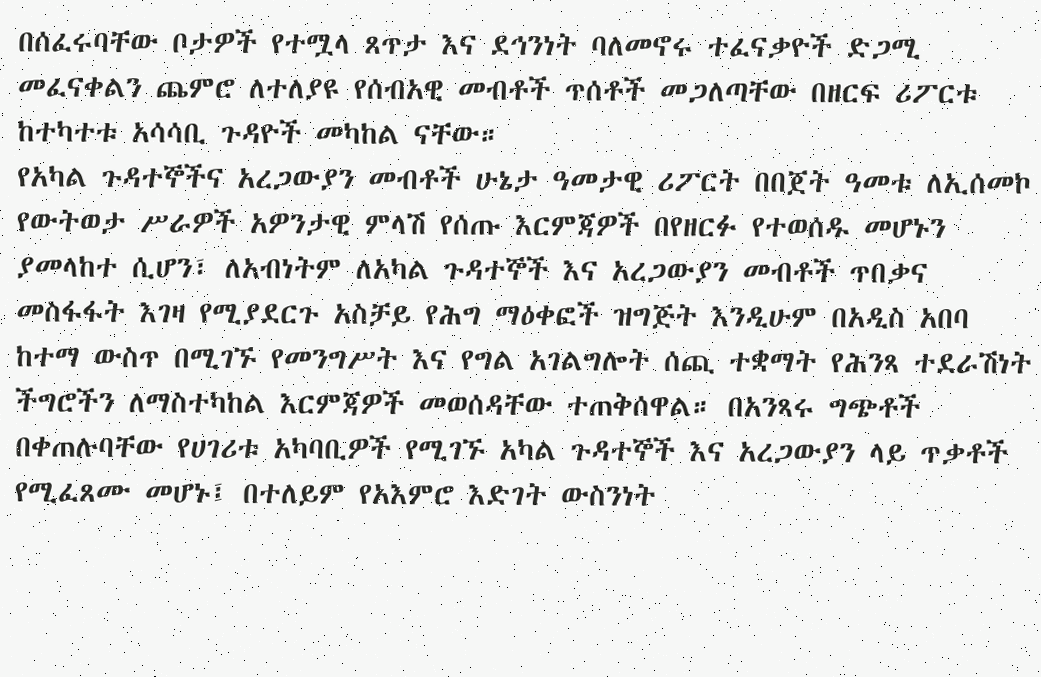በሰፈሩባቸው ቦታዎች የተሟላ ጸጥታ እና ደኅንነት ባለመኖሩ ተፈናቃዮች ድጋሚ መፈናቀልን ጨምሮ ለተለያዩ የሰብአዊ መብቶች ጥሰቶች መጋለጣቸው በዘርፍ ሪፖርቱ ከተካተቱ አሳሳቢ ጉዳዮች መካከል ናቸው።
የአካል ጉዳተኞችና አረጋውያን መብቶች ሁኔታ ዓመታዊ ሪፖርት በበጀት ዓመቱ ለኢሰመኮ የውትወታ ሥራዎች አዎንታዊ ምላሽ የሰጡ እርምጃዎች በየዘርፉ የተወሰዱ መሆኑን ያመላከተ ሲሆን፣ ለአብነትም ለአካል ጉዳተኞች እና አረጋውያን መብቶች ጥበቃና መስፋፋት እገዛ የሚያደርጉ አስቻይ የሕግ ማዕቀፎች ዝግጅት እንዲሁም በአዲስ አበባ ከተማ ውስጥ በሚገኙ የመንግሥት እና የግል አገልግሎት ሰጪ ተቋማት የሕንጻ ተደራሽነት ችግሮችን ለማስተካከል እርምጃዎች መወሰዳቸው ተጠቅሰዋል። በአንጻሩ ግጭቶች በቀጠሉባቸው የሀገሪቱ አካባቢዎች የሚገኙ አካል ጉዳተኞች እና አረጋውያን ላይ ጥቃቶች የሚፈጸሙ መሆኑ፤ በተለይም የአእምሮ እድገት ውስንነት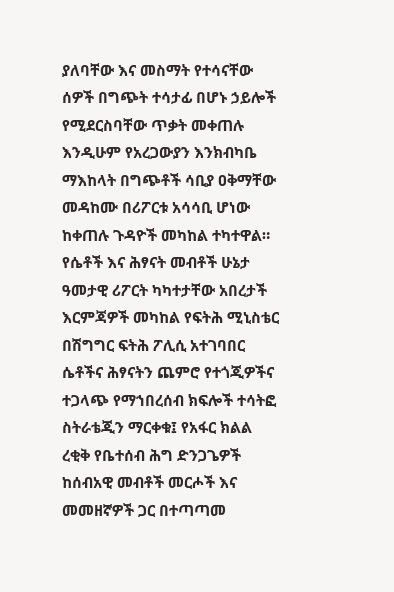ያለባቸው እና መስማት የተሳናቸው ሰዎች በግጭት ተሳታፊ በሆኑ ኃይሎች የሚደርስባቸው ጥቃት መቀጠሉ እንዲሁም የአረጋውያን እንክብካቤ ማእከላት በግጭቶች ሳቢያ ዐቅማቸው መዳከሙ በሪፖርቱ አሳሳቢ ሆነው ከቀጠሉ ጉዳዮች መካከል ተካተዋል።
የሴቶች እና ሕፃናት መብቶች ሁኔታ ዓመታዊ ሪፖርት ካካተታቸው አበረታች እርምጃዎች መካከል የፍትሕ ሚኒስቴር በሽግግር ፍትሕ ፖሊሲ አተገባበር ሴቶችና ሕፃናትን ጨምሮ የተጎጂዎችና ተጋላጭ የማኀበረሰብ ክፍሎች ተሳትፎ ስትራቴጂን ማርቀቁ፤ የአፋር ክልል ረቂቅ የቤተሰብ ሕግ ድንጋጌዎች ከሰብአዊ መብቶች መርሖች እና መመዘኛዎች ጋር በተጣጣመ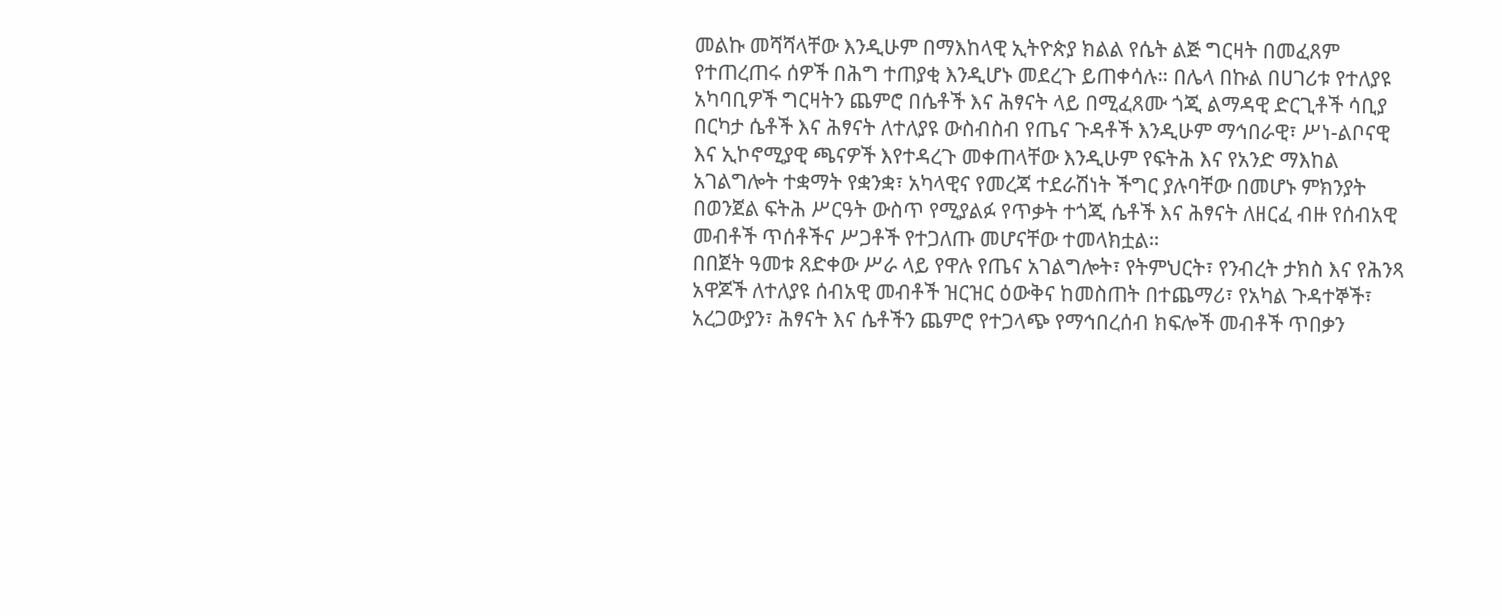መልኩ መሻሻላቸው እንዲሁም በማእከላዊ ኢትዮጵያ ክልል የሴት ልጅ ግርዛት በመፈጸም የተጠረጠሩ ሰዎች በሕግ ተጠያቂ እንዲሆኑ መደረጉ ይጠቀሳሉ። በሌላ በኩል በሀገሪቱ የተለያዩ አካባቢዎች ግርዛትን ጨምሮ በሴቶች እና ሕፃናት ላይ በሚፈጸሙ ጎጂ ልማዳዊ ድርጊቶች ሳቢያ በርካታ ሴቶች እና ሕፃናት ለተለያዩ ውስብስብ የጤና ጉዳቶች እንዲሁም ማኅበራዊ፣ ሥነ-ልቦናዊ እና ኢኮኖሚያዊ ጫናዎች እየተዳረጉ መቀጠላቸው እንዲሁም የፍትሕ እና የአንድ ማእከል አገልግሎት ተቋማት የቋንቋ፣ አካላዊና የመረጃ ተደራሽነት ችግር ያሉባቸው በመሆኑ ምክንያት በወንጀል ፍትሕ ሥርዓት ውስጥ የሚያልፉ የጥቃት ተጎጂ ሴቶች እና ሕፃናት ለዘርፈ ብዙ የሰብአዊ መብቶች ጥሰቶችና ሥጋቶች የተጋለጡ መሆናቸው ተመላክቷል።
በበጀት ዓመቱ ጸድቀው ሥራ ላይ የዋሉ የጤና አገልግሎት፣ የትምህርት፣ የንብረት ታክስ እና የሕንጻ አዋጆች ለተለያዩ ሰብአዊ መብቶች ዝርዝር ዕውቅና ከመስጠት በተጨማሪ፣ የአካል ጉዳተኞች፣ አረጋውያን፣ ሕፃናት እና ሴቶችን ጨምሮ የተጋላጭ የማኅበረሰብ ክፍሎች መብቶች ጥበቃን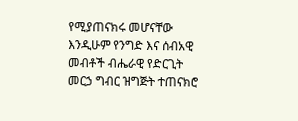የሚያጠናክሩ መሆናቸው እንዲሁም የንግድ እና ሰብአዊ መብቶች ብሔራዊ የድርጊት መርኃ ግብር ዝግጅት ተጠናክሮ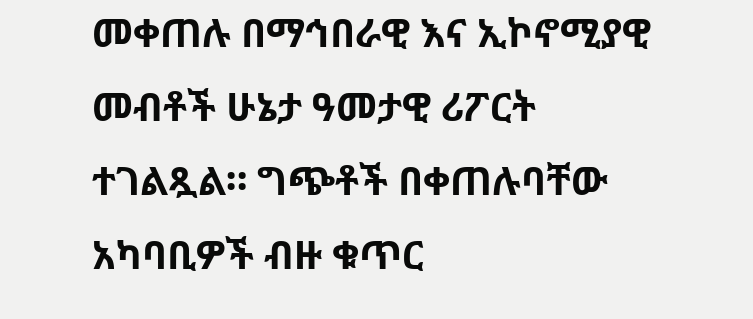መቀጠሉ በማኅበራዊ እና ኢኮኖሚያዊ መብቶች ሁኔታ ዓመታዊ ሪፖርት ተገልጿል። ግጭቶች በቀጠሉባቸው አካባቢዎች ብዙ ቁጥር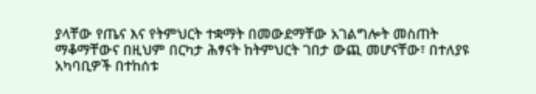ያላቸው የጤና እና የትምህርት ተቋማት በመውደማቸው አገልግሎት መስጠት ማቆማቸውና በዚህም በርካታ ሕፃናት ከትምህርት ገበታ ውጪ መሆናቸው፣ በተለያዩ አካባቢዎች በተከሰቱ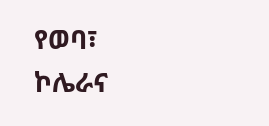የወባ፣ ኮሌራና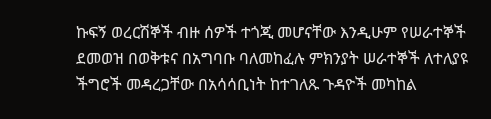ኩፍኝ ወረርሽኞች ብዙ ሰዎች ተጎጂ መሆናቸው እንዲሁም የሠራተኞች ደመወዝ በወቅቱና በአግባቡ ባለመከፈሉ ምክንያት ሠራተኞች ለተለያዩ ችግሮች መዳረጋቸው በአሳሳቢነት ከተገለጹ ጉዳዮች መካከል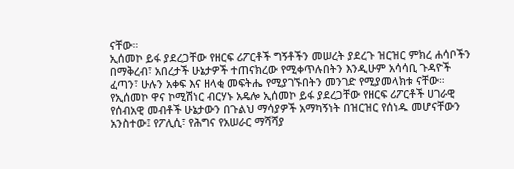ናቸው።
ኢሰመኮ ይፋ ያደረጋቸው የዘርፍ ሪፖርቶች ግኝቶችን መሠረት ያደረጉ ዝርዝር ምክረ ሐሳቦችን በማቅረብ፣ አበረታች ሁኔታዎች ተጠናክረው የሚቀጥሉበትን እንዲሁም አሳሳቢ ጉዳዮች ፈጣን፣ ሁሉን አቀፍ እና ዘላቂ መፍትሔ የሚያገኙበትን መንገድ የሚያመላክቱ ናቸው።
የኢሰመኮ ዋና ኮሚሽነር ብርሃኑ አዴሎ ኢሰመኮ ይፋ ያደረጋቸው የዘርፍ ሪፖርቶች ሀገራዊ የሰብአዊ መብቶች ሁኔታውን በጉልህ ማሳያዎች አማካኝነት በዝርዝር የሰነዱ መሆናቸውን አንስተው፤ የፖሊሲ፣ የሕግና የአሠራር ማሻሻያ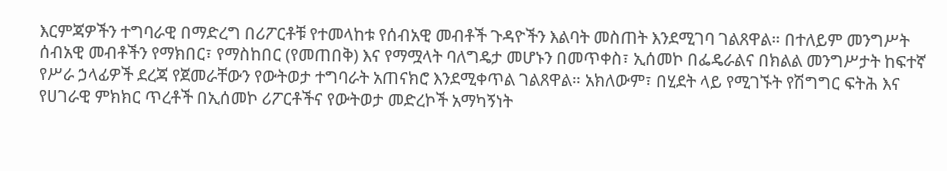እርምጃዎችን ተግባራዊ በማድረግ በሪፖርቶቹ የተመላከቱ የሰብአዊ መብቶች ጉዳዮችን እልባት መስጠት እንደሚገባ ገልጸዋል። በተለይም መንግሥት ሰብአዊ መብቶችን የማክበር፣ የማስከበር (የመጠበቅ) እና የማሟላት ባለግዴታ መሆኑን በመጥቀስ፣ ኢሰመኮ በፌዴራልና በክልል መንግሥታት ከፍተኛ የሥራ ኃላፊዎች ደረጃ የጀመራቸውን የውትወታ ተግባራት አጠናክሮ እንደሚቀጥል ገልጸዋል። አክለውም፣ በሂደት ላይ የሚገኙት የሽግግር ፍትሕ እና የሀገራዊ ምክክር ጥረቶች በኢሰመኮ ሪፖርቶችና የውትወታ መድረኮች አማካኝነት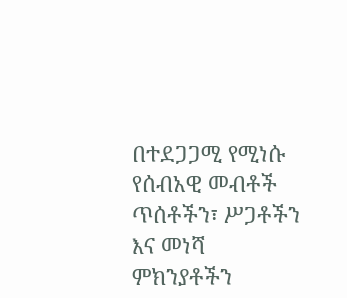በተደጋጋሚ የሚነሱ የሰብአዊ መብቶች ጥሰቶችን፣ ሥጋቶችን እና መነሻ ምክንያቶችን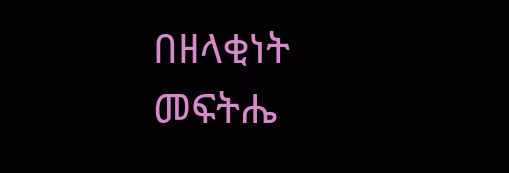በዘላቂነት መፍትሔ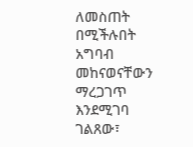ለመስጠት በሚችሉበት አግባብ መከናወናቸውን ማረጋገጥ እንደሚገባ ገልጸው፣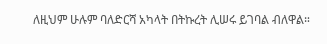ለዚህም ሁሉም ባለድርሻ አካላት በትኩረት ሊሠሩ ይገባል ብለዋል።